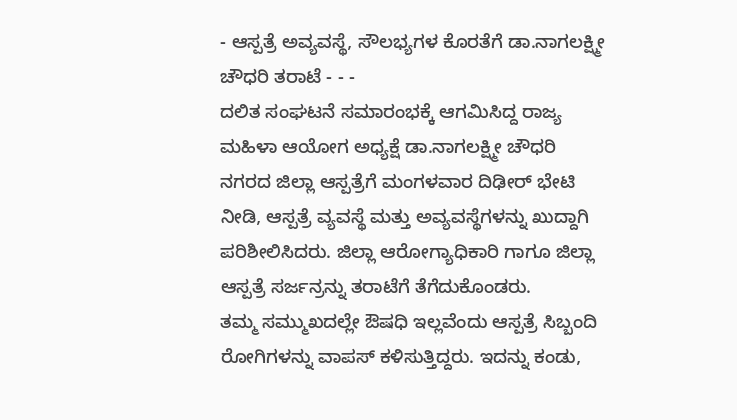- ಆಸ್ಪತ್ರೆ ಅವ್ಯವಸ್ಥೆ, ಸೌಲಭ್ಯಗಳ ಕೊರತೆಗೆ ಡಾ.ನಾಗಲಕ್ಷ್ಮೀ ಚೌಧರಿ ತರಾಟೆ - - -
ದಲಿತ ಸಂಘಟನೆ ಸಮಾರಂಭಕ್ಕೆ ಆಗಮಿಸಿದ್ದ ರಾಜ್ಯ ಮಹಿಳಾ ಆಯೋಗ ಅಧ್ಯಕ್ಷೆ ಡಾ.ನಾಗಲಕ್ಷ್ಮೀ ಚೌಧರಿ ನಗರದ ಜಿಲ್ಲಾ ಆಸ್ಪತ್ರೆಗೆ ಮಂಗಳವಾರ ದಿಢೀರ್ ಭೇಟಿ ನೀಡಿ, ಆಸ್ಪತ್ರೆ ವ್ಯವಸ್ಥೆ ಮತ್ತು ಅವ್ಯವಸ್ಥೆಗಳನ್ನು ಖುದ್ದಾಗಿ ಪರಿಶೀಲಿಸಿದರು. ಜಿಲ್ಲಾ ಆರೋಗ್ಯಾಧಿಕಾರಿ ಗಾಗೂ ಜಿಲ್ಲಾ ಆಸ್ಪತ್ರೆ ಸರ್ಜನ್ರನ್ನು ತರಾಟೆಗೆ ತೆಗೆದುಕೊಂಡರು.
ತಮ್ಮ ಸಮ್ಮುಖದಲ್ಲೇ ಔಷಧಿ ಇಲ್ಲವೆಂದು ಆಸ್ಪತ್ರೆ ಸಿಬ್ಬಂದಿ ರೋಗಿಗಳನ್ನು ವಾಪಸ್ ಕಳಿಸುತ್ತಿದ್ದರು. ಇದನ್ನು ಕಂಡು,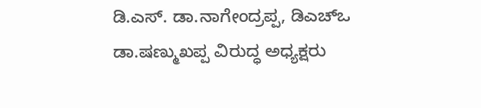ಡಿ.ಎಸ್. ಡಾ.ನಾಗೇಂದ್ರಪ್ಪ, ಡಿಎಚ್ಒ ಡಾ.ಷಣ್ಮುಖಪ್ಪ ವಿರುದ್ಧ ಅಧ್ಯಕ್ಷರು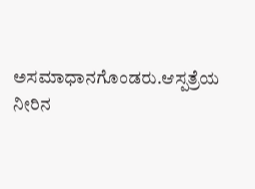ಅಸಮಾಧಾನಗೊಂಡರು.ಆಸ್ಪತ್ರೆಯ ನೀರಿನ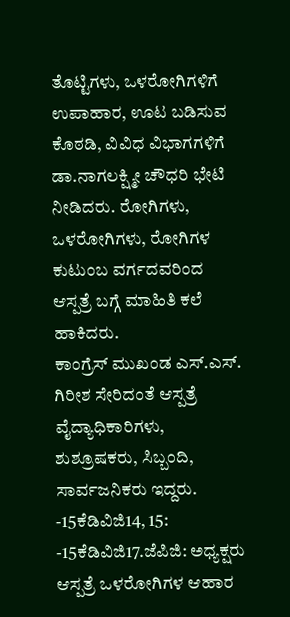ತೊಟ್ಟಿಗಳು, ಒಳರೋಗಿಗಳಿಗೆ ಉಪಾಹಾರ, ಊಟ ಬಡಿಸುವ ಕೊಠಡಿ, ವಿವಿಧ ವಿಭಾಗಗಳಿಗೆ ಡಾ.ನಾಗಲಕ್ಷ್ಮೀ ಚೌಧರಿ ಭೇಟಿ ನೀಡಿದರು. ರೋಗಿಗಳು, ಒಳರೋಗಿಗಳು, ರೋಗಿಗಳ ಕುಟುಂಬ ವರ್ಗದವರಿಂದ ಆಸ್ಪತ್ರೆ ಬಗ್ಗೆ ಮಾಹಿತಿ ಕಲೆ ಹಾಕಿದರು.
ಕಾಂಗ್ರೆಸ್ ಮುಖಂಡ ಎಸ್.ಎಸ್. ಗಿರೀಶ ಸೇರಿದಂತೆ ಆಸ್ಪತ್ರೆ ವೈದ್ಯಾಧಿಕಾರಿಗಳು, ಶುಶ್ರೂಷಕರು, ಸಿಬ್ಬಂದಿ, ಸಾರ್ವಜನಿಕರು ಇದ್ದರು.
-15ಕೆಡಿವಿಜಿ14, 15:
-15ಕೆಡಿವಿಜಿ17.ಜೆಪಿಜಿ: ಅಧ್ಯಕ್ಷರು ಆಸ್ಪತ್ರೆ ಒಳರೋಗಿಗಳ ಆಹಾರ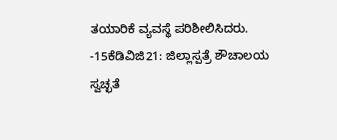ತಯಾರಿಕೆ ವ್ಯವಸ್ಥೆ ಪರಿಶೀಲಿಸಿದರು.
-15ಕೆಡಿವಿಜಿ21: ಜಿಲ್ಲಾಸ್ಪತ್ರೆ ಶೌಚಾಲಯ ಸ್ವಚ್ಛತೆ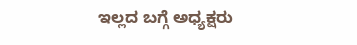ಇಲ್ಲದ ಬಗ್ಗೆ ಅಧ್ಯಕ್ಷರು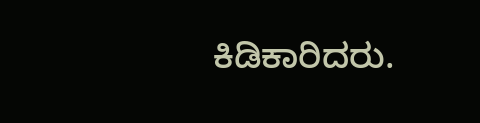ಕಿಡಿಕಾರಿದರು.